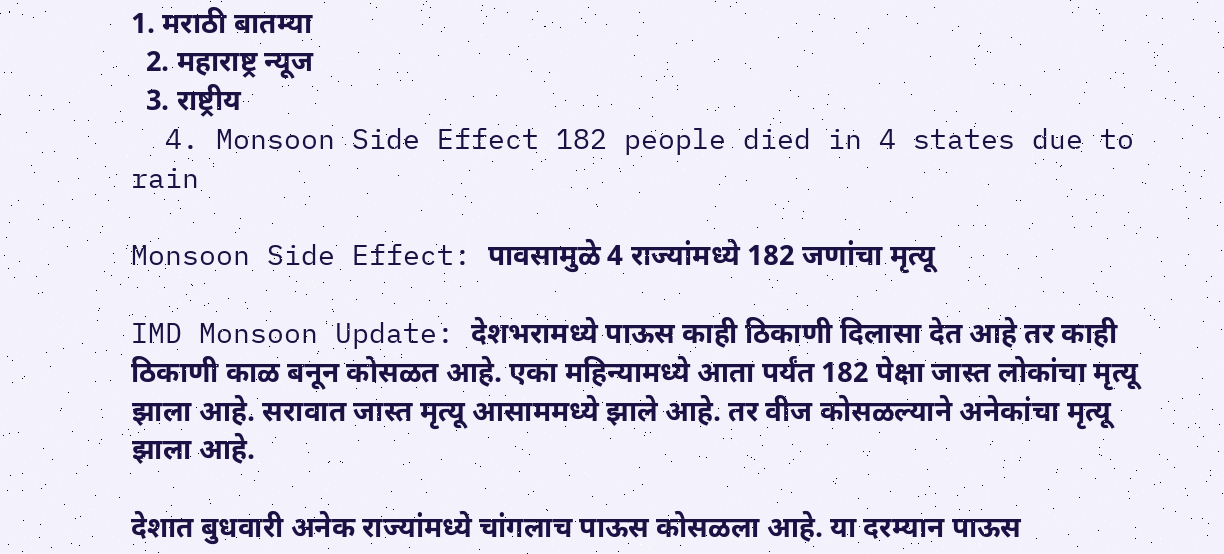1. मराठी बातम्या
  2. महाराष्ट्र न्यूज
  3. राष्ट्रीय
  4. Monsoon Side Effect 182 people died in 4 states due to rain

Monsoon Side Effect: पावसामुळे 4 राज्यांमध्ये 182 जणांचा मृत्यू

IMD Monsoon Update: देशभरामध्ये पाऊस काही ठिकाणी दिलासा देत आहे तर काही ठिकाणी काळ बनून कोसळत आहे. एका महिन्यामध्ये आता पर्यंत 182 पेक्षा जास्त लोकांचा मृत्यू झाला आहे. सरावात जास्त मृत्यू आसाममध्ये झाले आहे. तर वीज कोसळल्याने अनेकांचा मृत्यू झाला आहे.

देशात बुधवारी अनेक राज्यांमध्ये चांगलाच पाऊस कोसळला आहे. या दरम्यान पाऊस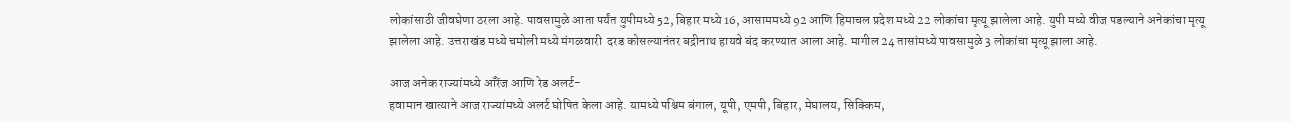लोकांसाठी जीवघेणा ठरला आहे. पावसामुळे आता पर्यंत युपीमध्ये 52, बिहार मध्ये 16, आसाममध्ये 92 आणि हिमाचल प्रदेश मध्ये 22 लोकांचा मृत्यू झालेला आहे. युपी मध्ये वीज पडल्याने अनेकांचा मृत्यू झालेला आहे. उत्तराखंड मध्ये चमोली मध्ये मंगळवारी  दरड कोसल्यानंतर बद्रीनाथ हायवे बंद करण्यात आला आहे. मागील 24 तासांमध्ये पावसामुळे 3 लोकांचा मृत्यू झाला आहे.

आज अनेक राज्यांमध्ये ऑरेंज आणि रेड अलर्ट-
हवामान खात्याने आज राज्यांमध्ये अलर्ट घोषित केला आहे. यामध्ये पश्चिम बंगाल, यूपी, एमपी, बिहार, मेघालय, सिक्किम,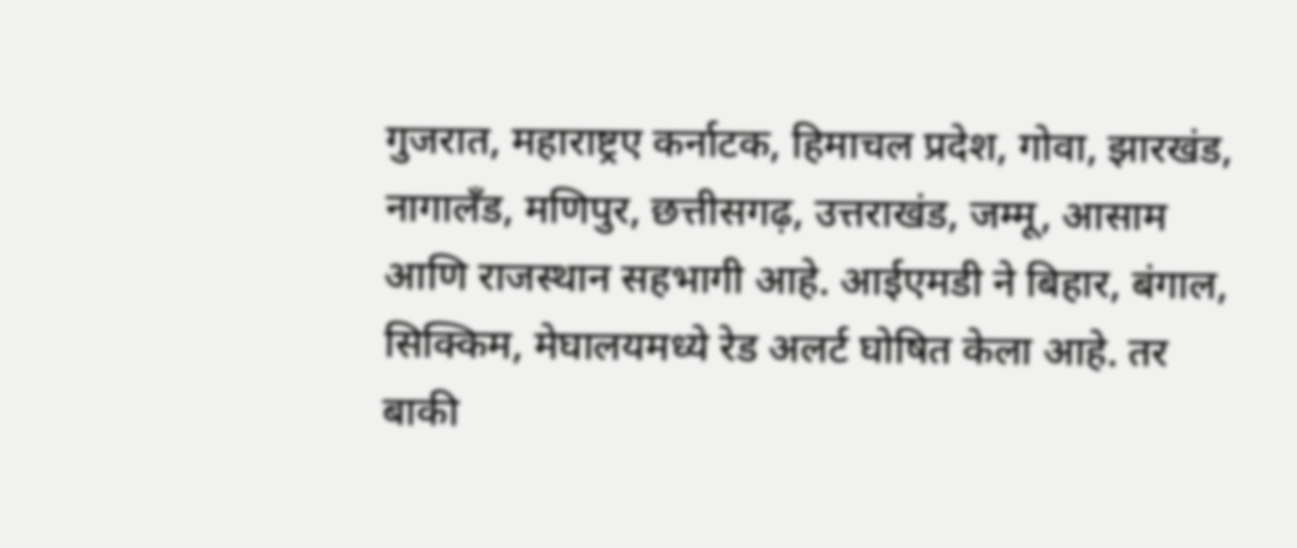गुजरात, महाराष्ट्रए कर्नाटक, हिमाचल प्रदेश, गोवा, झारखंड, नागालँड, मणिपुर, छत्तीसगढ़, उत्तराखंड, जम्मू, आसाम आणि राजस्थान सहभागी आहे. आईएमडी ने बिहार, बंगाल, सिक्किम, मेघालयमध्ये रेड अलर्ट घोषित केला आहे. तर बाकी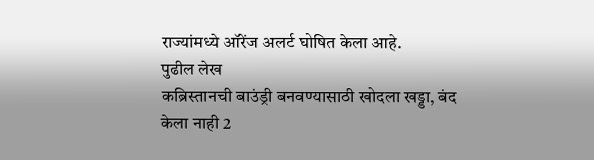राज्यांमध्ये ऑरेंज अलर्ट घोषित केला आहे.
पुढील लेख
कब्रिस्तानची बाउंड्री बनवण्यासाठी खोदला खड्डा, बंद केला नाही 2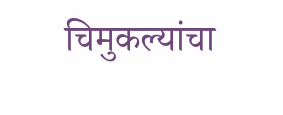चिमुकल्यांचा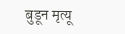बुडून मृत्यू